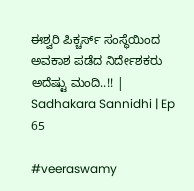ಈಶ್ವರಿ ಪಿಕ್ಚರ್ಸ್ ಸಂಸ್ಥೆಯಿಂದ ಅವಕಾಶ ಪಡೆದ ನಿರ್ದೇಶಕರು ಅದೆಷ್ಟು ಮಂದಿ..!! | Sadhakara Sannidhi | Ep 65

#veeraswamy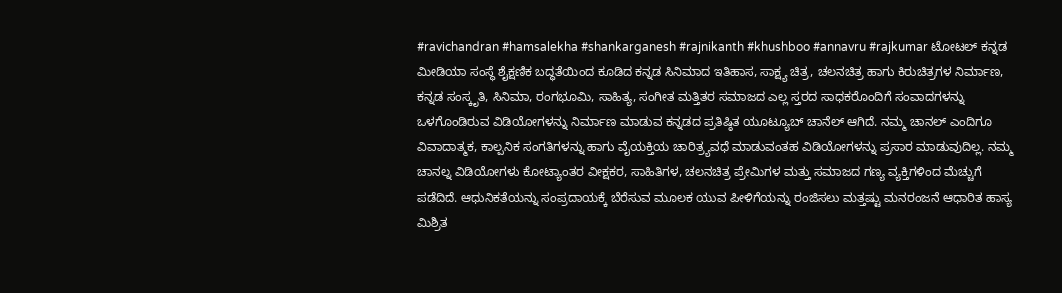#ravichandran #hamsalekha #shankarganesh #rajnikanth #khushboo #annavru #rajkumar ಟೋಟಲ್ ಕನ್ನಡ ಮೀಡಿಯಾ ಸಂಸ್ಥೆ ಶೈಕ್ಷಣಿಕ ಬದ್ಧತೆಯಿಂದ ಕೂಡಿದ ಕನ್ನಡ ಸಿನಿಮಾದ ಇತಿಹಾಸ, ಸಾಕ್ಷ್ಯ ಚಿತ್ರ, ಚಲನಚಿತ್ರ ಹಾಗು ಕಿರುಚಿತ್ರಗಳ ನಿರ್ಮಾಣ, ಕನ್ನಡ ಸಂಸ್ಕೃತಿ, ಸಿನಿಮಾ, ರಂಗಭೂಮಿ, ಸಾಹಿತ್ಯ, ಸಂಗೀತ ಮತ್ತಿತರ ಸಮಾಜದ ಎಲ್ಲ ಸ್ತರದ ಸಾಧಕರೊಂದಿಗೆ ಸಂವಾದಗಳನ್ನು ಒಳಗೊಂಡಿರುವ ವಿಡಿಯೋಗಳನ್ನು ನಿರ್ಮಾಣ ಮಾಡುವ ಕನ್ನಡದ ಪ್ರತಿಷ್ಠಿತ ಯೂಟ್ಯೂಬ್ ಚಾನೆಲ್ ಆಗಿದೆ. ನಮ್ಮ ಚಾನಲ್ ಎಂದಿಗೂ ವಿವಾದಾತ್ಮಕ, ಕಾಲ್ಪನಿಕ ಸಂಗತಿಗಳನ್ನು ಹಾಗು ವೈಯಕ್ತಿಯ ಚಾರಿತ್ರ್ಯವಧೆ ಮಾಡುವಂತಹ ವಿಡಿಯೋಗಳನ್ನು ಪ್ರಸಾರ ಮಾಡುವುದಿಲ್ಲ. ನಮ್ಮ ಚಾನಲ್ನ ವಿಡಿಯೋಗಳು ಕೋಟ್ಯಾಂತರ ವೀಕ್ಷಕರ, ಸಾಹಿತಿಗಳ, ಚಲನಚಿತ್ರ ಪ್ರೇಮಿಗಳ ಮತ್ತು ಸಮಾಜದ ಗಣ್ಯ ವ್ಯಕ್ತಿಗಳಿಂದ ಮೆಚ್ಚುಗೆ ಪಡೆದಿದೆ. ಆಧುನಿಕತೆಯನ್ನು ಸಂಪ್ರದಾಯಕ್ಕೆ ಬೆರೆಸುವ ಮೂಲಕ ಯುವ ಪೀಳಿಗೆಯನ್ನು ರಂಜಿಸಲು ಮತ್ತಷ್ಟು ಮನರಂಜನೆ ಆಧಾರಿತ ಹಾಸ್ಯ ಮಿಶ್ರಿತ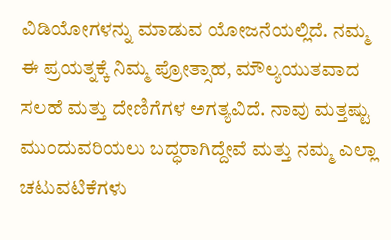ವಿಡಿಯೋಗಳನ್ನು ಮಾಡುವ ಯೋಜನೆಯಲ್ಲಿದೆ. ನಮ್ಮ ಈ ಪ್ರಯತ್ನಕ್ಕೆ ನಿಮ್ಮ ಪ್ರೋತ್ಸಾಹ, ಮೌಲ್ಯಯುತವಾದ ಸಲಹೆ ಮತ್ತು ದೇಣಿಗೆಗಳ ಅಗತ್ಯವಿದೆ. ನಾವು ಮತ್ತಷ್ಟು ಮುಂದುವರಿಯಲು ಬದ್ಧರಾಗಿದ್ದೇವೆ ಮತ್ತು ನಮ್ಮ ಎಲ್ಲಾ ಚಟುವಟಿಕೆಗಳು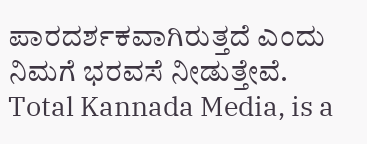ಪಾರದರ್ಶಕವಾಗಿರುತ್ತದೆ ಎಂದು ನಿಮಗೆ ಭರವಸೆ ನೀಡುತ್ತೇವೆ. Total Kannada Media, is a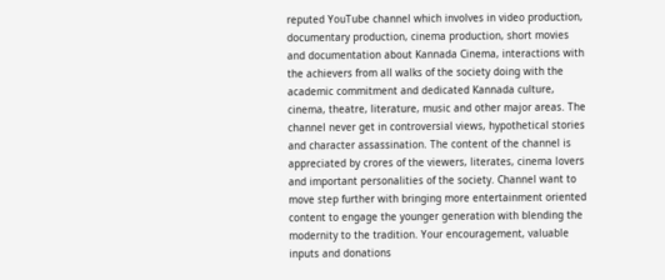reputed YouTube channel which involves in video production, documentary production, cinema production, short movies and documentation about Kannada Cinema, interactions with the achievers from all walks of the society doing with the academic commitment and dedicated Kannada culture, cinema, theatre, literature, music and other major areas. The channel never get in controversial views, hypothetical stories and character assassination. The content of the channel is appreciated by crores of the viewers, literates, cinema lovers and important personalities of the society. Channel want to move step further with bringing more entertainment oriented content to engage the younger generation with blending the modernity to the tradition. Your encouragement, valuable inputs and donations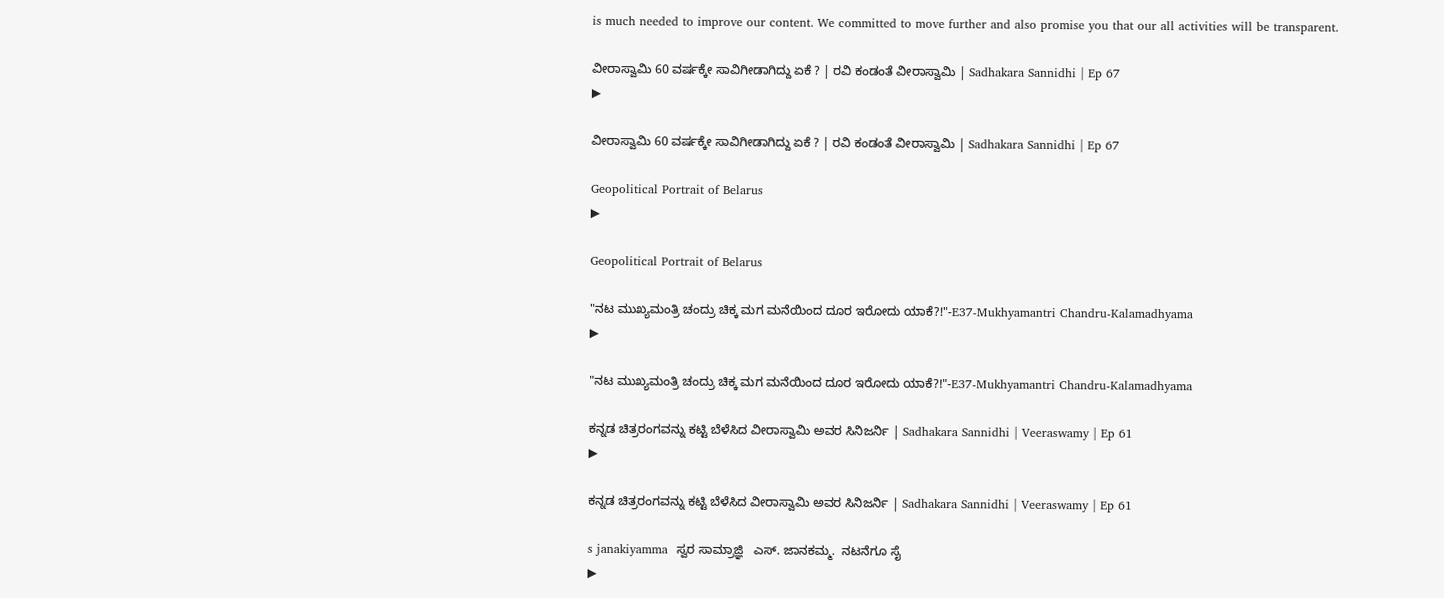is much needed to improve our content. We committed to move further and also promise you that our all activities will be transparent.

ವೀರಾಸ್ವಾಮಿ 60 ವರ್ಷಕ್ಕೇ ಸಾವಿಗೀಡಾಗಿದ್ದು ಏಕೆ ? | ರವಿ ಕಂಡಂತೆ ವೀರಾಸ್ವಾಮಿ | Sadhakara Sannidhi | Ep 67
▶

ವೀರಾಸ್ವಾಮಿ 60 ವರ್ಷಕ್ಕೇ ಸಾವಿಗೀಡಾಗಿದ್ದು ಏಕೆ ? | ರವಿ ಕಂಡಂತೆ ವೀರಾಸ್ವಾಮಿ | Sadhakara Sannidhi | Ep 67

Geopolitical Portrait of Belarus
▶

Geopolitical Portrait of Belarus

"ನಟ ಮುಖ್ಯಮಂತ್ರಿ ಚಂದ್ರು ಚಿಕ್ಕ ಮಗ ಮನೆಯಿಂದ ದೂರ ಇರೋದು ಯಾಕೆ?!"-E37-Mukhyamantri Chandru-Kalamadhyama
▶

"ನಟ ಮುಖ್ಯಮಂತ್ರಿ ಚಂದ್ರು ಚಿಕ್ಕ ಮಗ ಮನೆಯಿಂದ ದೂರ ಇರೋದು ಯಾಕೆ?!"-E37-Mukhyamantri Chandru-Kalamadhyama

ಕನ್ನಡ ಚಿತ್ರರಂಗವನ್ನು ಕಟ್ಟಿ ಬೆಳೆಸಿದ ವೀರಾಸ್ವಾಮಿ ಅವರ ಸಿನಿಜರ್ನಿ | Sadhakara Sannidhi | Veeraswamy | Ep 61
▶

ಕನ್ನಡ ಚಿತ್ರರಂಗವನ್ನು ಕಟ್ಟಿ ಬೆಳೆಸಿದ ವೀರಾಸ್ವಾಮಿ ಅವರ ಸಿನಿಜರ್ನಿ | Sadhakara Sannidhi | Veeraswamy | Ep 61

s janakiyamma  ಸ್ವರ ಸಾಮ್ರಾಜ್ಞಿ   ಎಸ್. ಜಾನಕಮ್ಮ.  ನಟನೆಗೂ ಸೈ
▶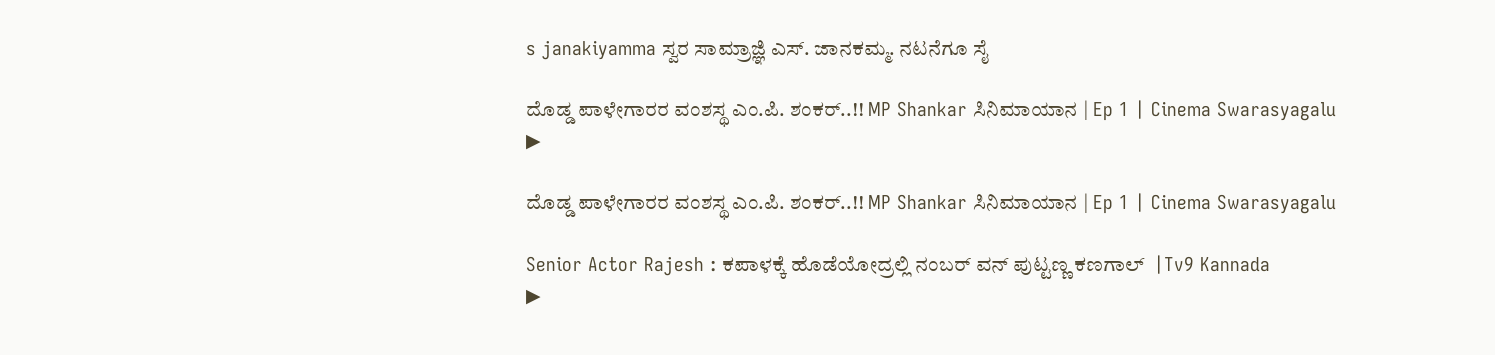s janakiyamma ಸ್ವರ ಸಾಮ್ರಾಜ್ಞಿ ಎಸ್. ಜಾನಕಮ್ಮ. ನಟನೆಗೂ ಸೈ

ದೊಡ್ಡ ಪಾಳೇಗಾರರ ವಂಶಸ್ಥ ಎಂ.ಪಿ. ಶಂಕರ್..!! MP Shankar ಸಿನಿಮಾಯಾನ | Ep 1 | Cinema Swarasyagalu
▶

ದೊಡ್ಡ ಪಾಳೇಗಾರರ ವಂಶಸ್ಥ ಎಂ.ಪಿ. ಶಂಕರ್..!! MP Shankar ಸಿನಿಮಾಯಾನ | Ep 1 | Cinema Swarasyagalu

Senior Actor Rajesh : ಕಪಾಳಕ್ಕೆ ಹೊಡೆಯೋದ್ರಲ್ಲಿ ನಂಬರ್ ವನ್ ಪುಟ್ಟಣ್ಣ ಕಣಗಾಲ್  |Tv9 Kannada
▶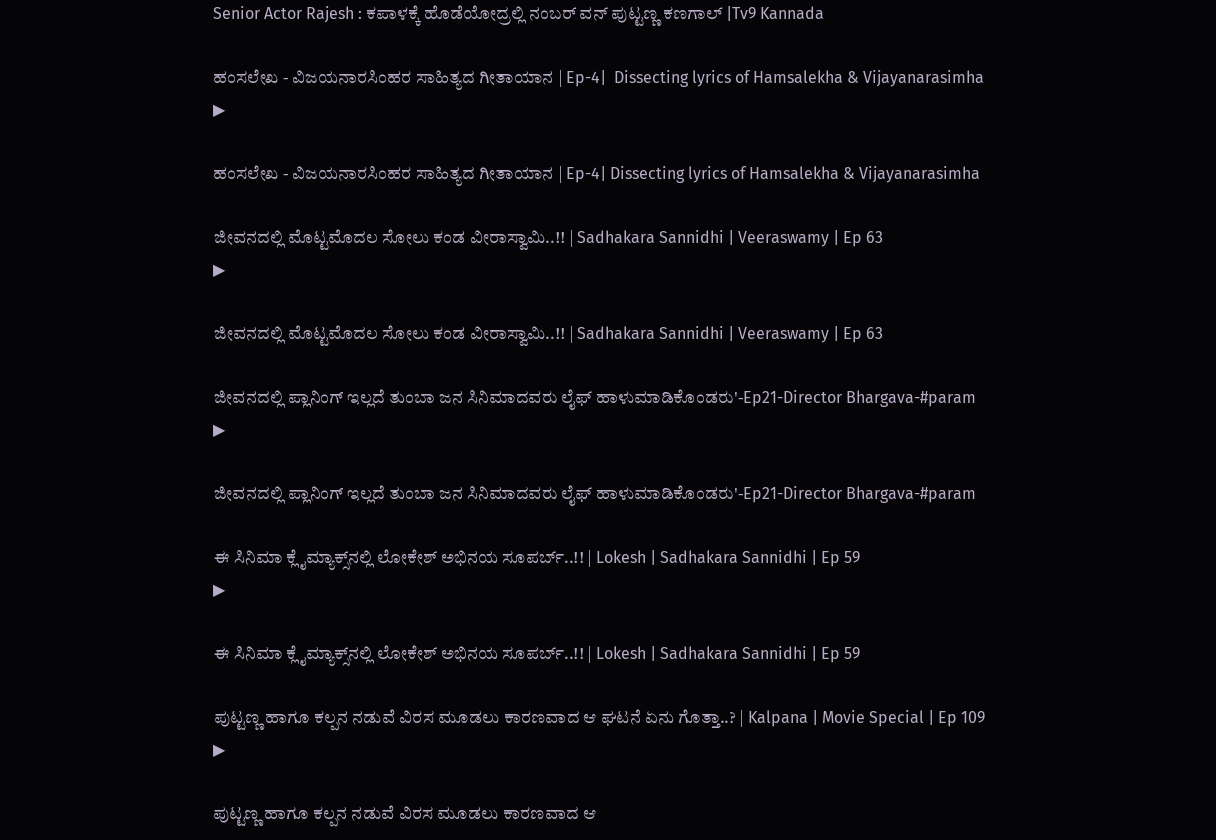Senior Actor Rajesh : ಕಪಾಳಕ್ಕೆ ಹೊಡೆಯೋದ್ರಲ್ಲಿ ನಂಬರ್ ವನ್ ಪುಟ್ಟಣ್ಣ ಕಣಗಾಲ್ |Tv9 Kannada

ಹಂಸಲೇಖ - ವಿಜಯನಾರಸಿಂಹರ ಸಾಹಿತ್ಯದ ಗೀತಾಯಾನ | Ep-4|  Dissecting lyrics of Hamsalekha & Vijayanarasimha
▶

ಹಂಸಲೇಖ - ವಿಜಯನಾರಸಿಂಹರ ಸಾಹಿತ್ಯದ ಗೀತಾಯಾನ | Ep-4| Dissecting lyrics of Hamsalekha & Vijayanarasimha

ಜೀವನದಲ್ಲಿ ಮೊಟ್ಟಮೊದಲ ಸೋಲು ಕಂಡ ವೀರಾಸ್ವಾಮಿ..!! | Sadhakara Sannidhi | Veeraswamy | Ep 63
▶

ಜೀವನದಲ್ಲಿ ಮೊಟ್ಟಮೊದಲ ಸೋಲು ಕಂಡ ವೀರಾಸ್ವಾಮಿ..!! | Sadhakara Sannidhi | Veeraswamy | Ep 63

ಜೀವನದಲ್ಲಿ ಪ್ಲಾನಿಂಗ್ ಇಲ್ಲದೆ ತುಂಬಾ ಜನ ಸಿನಿಮಾದವರು ಲೈಫ್ ಹಾಳುಮಾಡಿಕೊಂಡರು'-Ep21-Director Bhargava-#param
▶

ಜೀವನದಲ್ಲಿ ಪ್ಲಾನಿಂಗ್ ಇಲ್ಲದೆ ತುಂಬಾ ಜನ ಸಿನಿಮಾದವರು ಲೈಫ್ ಹಾಳುಮಾಡಿಕೊಂಡರು'-Ep21-Director Bhargava-#param

ಈ ಸಿನಿಮಾ ಕ್ಲೈಮ್ಯಾಕ್ಸ್‌ನಲ್ಲಿ ಲೋಕೇಶ್ ಅಭಿನಯ ಸೂಪರ್ಬ್..!! | Lokesh | Sadhakara Sannidhi | Ep 59
▶

ಈ ಸಿನಿಮಾ ಕ್ಲೈಮ್ಯಾಕ್ಸ್‌ನಲ್ಲಿ ಲೋಕೇಶ್ ಅಭಿನಯ ಸೂಪರ್ಬ್..!! | Lokesh | Sadhakara Sannidhi | Ep 59

ಪುಟ್ಟಣ್ಣ ಹಾಗೂ ಕಲ್ಪನ ನಡುವೆ ವಿರಸ ಮೂಡಲು ಕಾರಣವಾದ ಆ ಘಟನೆ ಏನು ಗೊತ್ತಾ..? | Kalpana | Movie Special | Ep 109
▶

ಪುಟ್ಟಣ್ಣ ಹಾಗೂ ಕಲ್ಪನ ನಡುವೆ ವಿರಸ ಮೂಡಲು ಕಾರಣವಾದ ಆ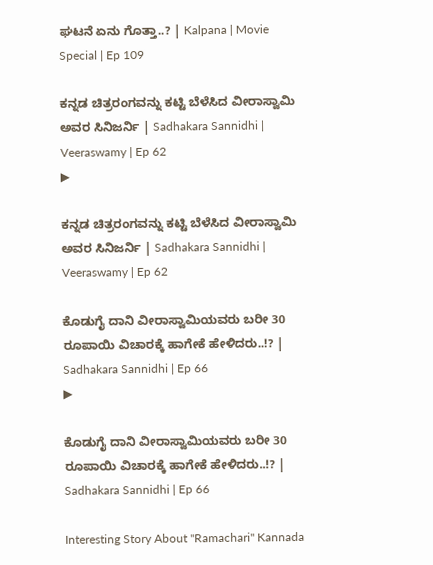ಘಟನೆ ಏನು ಗೊತ್ತಾ..? | Kalpana | Movie Special | Ep 109

ಕನ್ನಡ ಚಿತ್ರರಂಗವನ್ನು ಕಟ್ಟಿ ಬೆಳೆಸಿದ ವೀರಾಸ್ವಾಮಿ ಅವರ ಸಿನಿಜರ್ನಿ | Sadhakara Sannidhi | Veeraswamy | Ep 62
▶

ಕನ್ನಡ ಚಿತ್ರರಂಗವನ್ನು ಕಟ್ಟಿ ಬೆಳೆಸಿದ ವೀರಾಸ್ವಾಮಿ ಅವರ ಸಿನಿಜರ್ನಿ | Sadhakara Sannidhi | Veeraswamy | Ep 62

ಕೊಡುಗೈ ದಾನಿ ವೀರಾಸ್ವಾಮಿಯವರು ಬರೀ 30 ರೂಪಾಯಿ ವಿಚಾರಕ್ಕೆ ಹಾಗೇಕೆ ಹೇಳಿದರು..!? | Sadhakara Sannidhi | Ep 66
▶

ಕೊಡುಗೈ ದಾನಿ ವೀರಾಸ್ವಾಮಿಯವರು ಬರೀ 30 ರೂಪಾಯಿ ವಿಚಾರಕ್ಕೆ ಹಾಗೇಕೆ ಹೇಳಿದರು..!? | Sadhakara Sannidhi | Ep 66

Interesting Story About "Ramachari" Kannada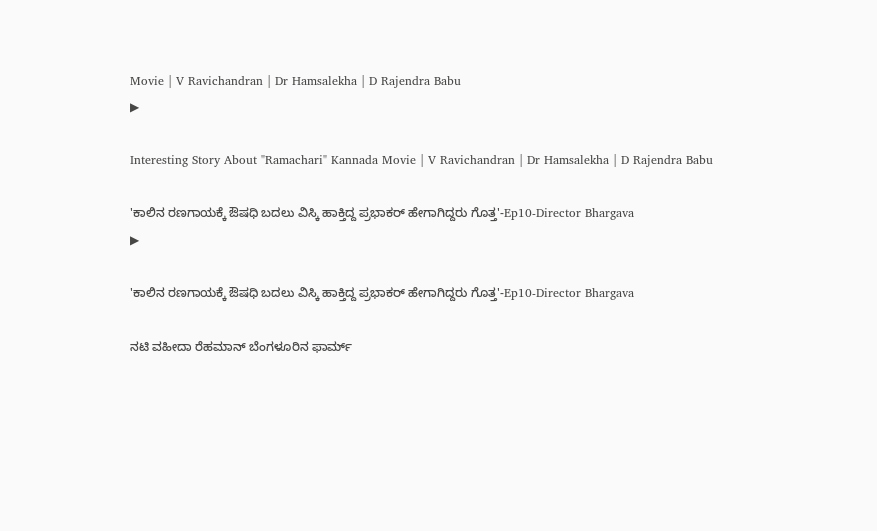Movie | V Ravichandran | Dr Hamsalekha | D Rajendra Babu
▶

Interesting Story About "Ramachari" Kannada Movie | V Ravichandran | Dr Hamsalekha | D Rajendra Babu

'ಕಾಲಿನ ರಣಗಾಯಕ್ಕೆ ಔಷಧಿ ಬದಲು ವಿಸ್ಕಿ ಹಾಕ್ತಿದ್ದ ಪ್ರಭಾಕರ್ ಹೇಗಾಗಿದ್ದರು ಗೊತ್ತ'-Ep10-Director Bhargava
▶

'ಕಾಲಿನ ರಣಗಾಯಕ್ಕೆ ಔಷಧಿ ಬದಲು ವಿಸ್ಕಿ ಹಾಕ್ತಿದ್ದ ಪ್ರಭಾಕರ್ ಹೇಗಾಗಿದ್ದರು ಗೊತ್ತ'-Ep10-Director Bhargava

ನಟಿ ವಹೀದಾ ರೆಹಮಾನ್ ಬೆಂಗಳೂರಿನ ಫಾರ್ಮ್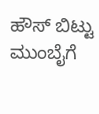ಹೌಸ್ ಬಿಟ್ಟು ಮುಂಬೈಗೆ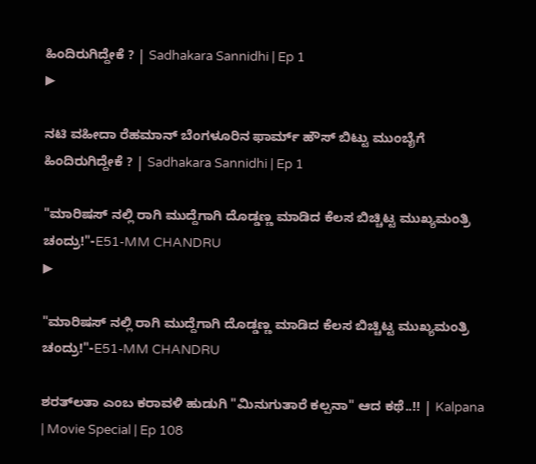ಹಿಂದಿರುಗಿದ್ದೇಕೆ ? | Sadhakara Sannidhi | Ep 1
▶

ನಟಿ ವಹೀದಾ ರೆಹಮಾನ್ ಬೆಂಗಳೂರಿನ ಫಾರ್ಮ್ ಹೌಸ್ ಬಿಟ್ಟು ಮುಂಬೈಗೆ ಹಿಂದಿರುಗಿದ್ದೇಕೆ ? | Sadhakara Sannidhi | Ep 1

"ಮಾರಿಷಸ್ ನಲ್ಲಿ ರಾಗಿ ಮುದ್ದೆಗಾಗಿ ದೊಡ್ಡಣ್ಣ ಮಾಡಿದ ಕೆಲಸ ಬಿಚ್ಚಿಟ್ಟ ಮುಖ್ಯಮಂತ್ರಿ ಚಂದ್ರು!"-E51-MM CHANDRU
▶

"ಮಾರಿಷಸ್ ನಲ್ಲಿ ರಾಗಿ ಮುದ್ದೆಗಾಗಿ ದೊಡ್ಡಣ್ಣ ಮಾಡಿದ ಕೆಲಸ ಬಿಚ್ಚಿಟ್ಟ ಮುಖ್ಯಮಂತ್ರಿ ಚಂದ್ರು!"-E51-MM CHANDRU

ಶರತ್‌ಲತಾ ಎಂಬ ಕರಾವಳಿ ಹುಡುಗಿ "ಮಿನುಗುತಾರೆ ಕಲ್ಪನಾ" ಆದ ಕಥೆ..!! | Kalpana | Movie Special | Ep 108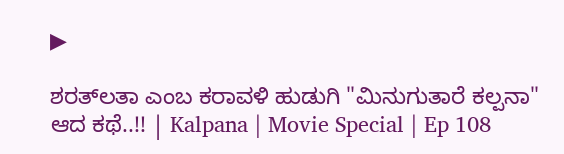▶

ಶರತ್‌ಲತಾ ಎಂಬ ಕರಾವಳಿ ಹುಡುಗಿ "ಮಿನುಗುತಾರೆ ಕಲ್ಪನಾ" ಆದ ಕಥೆ..!! | Kalpana | Movie Special | Ep 108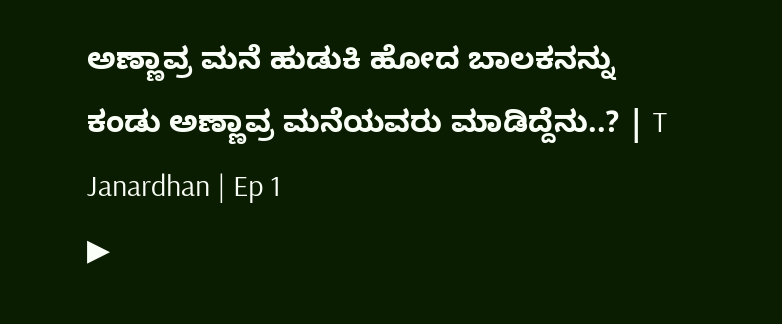ಅಣ್ಣಾವ್ರ ಮನೆ ಹುಡುಕಿ ಹೋದ ಬಾಲಕನನ್ನು ಕಂಡು ಅಣ್ಣಾವ್ರ ಮನೆಯವರು ಮಾಡಿದ್ದೆನು..? | T Janardhan | Ep 1
▶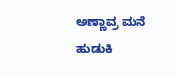ಅಣ್ಣಾವ್ರ ಮನೆ ಹುಡುಕಿ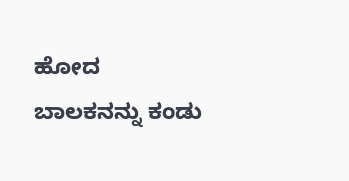ಹೋದ ಬಾಲಕನನ್ನು ಕಂಡು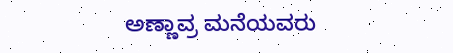ಅಣ್ಣಾವ್ರ ಮನೆಯವರು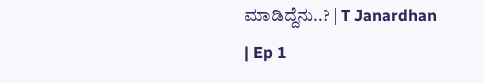ಮಾಡಿದ್ದೆನು..? | T Janardhan | Ep 1